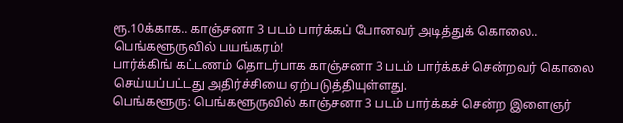ரூ.10க்காக.. காஞ்சனா 3 படம் பார்க்கப் போனவர் அடித்துக் கொலை.. பெங்களூருவில் பயங்கரம்!
பார்க்கிங் கட்டணம் தொடர்பாக காஞ்சனா 3 படம் பார்க்கச் சென்றவர் கொலை செய்யப்பட்டது அதிர்ச்சியை ஏற்படுத்தியுள்ளது.
பெங்களூரு: பெங்களூருவில் காஞ்சனா 3 படம் பார்க்கச் சென்ற இளைஞர்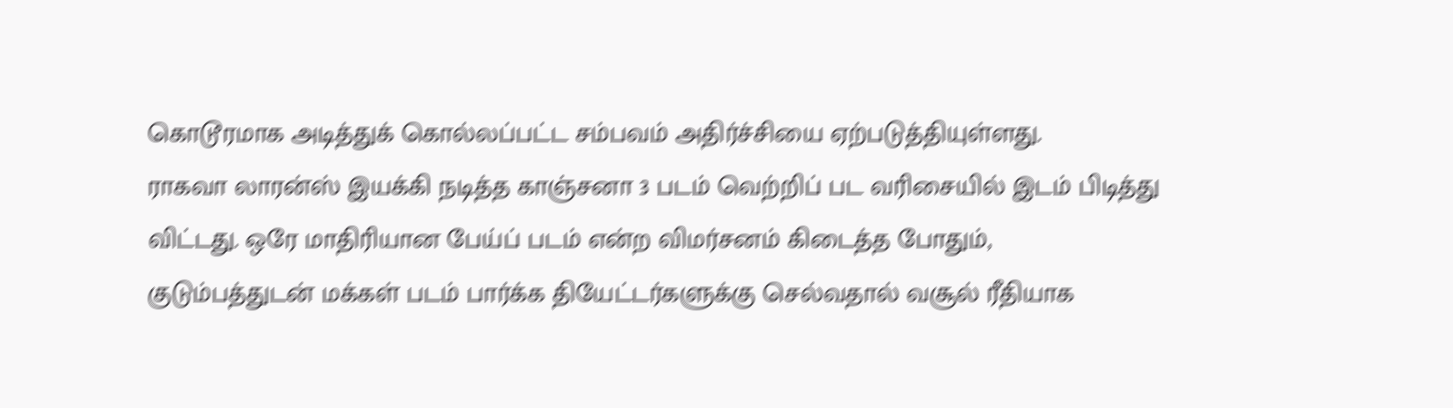கொடூரமாக அடித்துக் கொல்லப்பட்ட சம்பவம் அதிர்ச்சியை ஏற்படுத்தியுள்ளது.
ராகவா லாரன்ஸ் இயக்கி நடித்த காஞ்சனா 3 படம் வெற்றிப் பட வரிசையில் இடம் பிடித்து விட்டது. ஒரே மாதிரியான பேய்ப் படம் என்ற விமர்சனம் கிடைத்த போதும், குடும்பத்துடன் மக்கள் படம் பார்க்க தியேட்டர்களுக்கு செல்வதால் வசூல் ரீதியாக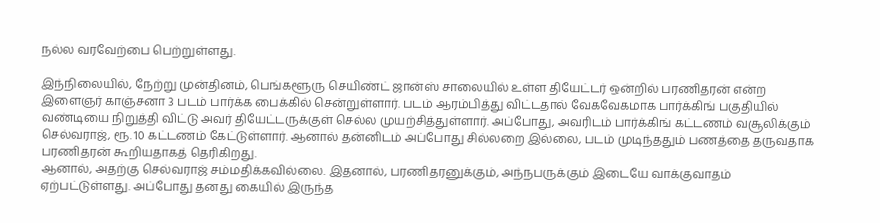நல்ல வரவேற்பை பெற்றுள்ளது.

இந்நிலையில், நேற்று முன்தினம், பெங்களூரு செயிண்ட் ஜான்ஸ் சாலையில் உள்ள தியேட்டர் ஒன்றில் பரணிதரன் என்ற இளைஞர் காஞ்சனா 3 படம் பார்க்க பைக்கில் சென்றுள்ளார். படம் ஆரம்பித்து விட்டதால் வேகவேகமாக பார்க்கிங் பகுதியில் வண்டியை நிறுத்தி விட்டு அவர் தியேட்டருக்குள் செல்ல முயற்சித்துள்ளார். அப்போது, அவரிடம் பார்க்கிங் கட்டணம் வசூலிக்கும் செல்வராஜ், ரூ. 10 கட்டணம் கேட்டுள்ளார். ஆனால் தன்னிடம் அப்போது சில்லறை இல்லை, படம் முடிந்ததும் பணத்தை தருவதாக பரணிதரன் கூறியதாகத் தெரிகிறது.
ஆனால், அதற்கு செல்வராஜ் சம்மதிக்கவில்லை. இதனால், பரணிதரனுக்கும், அந்நபருக்கும் இடையே வாக்குவாதம் ஏற்பட்டுள்ளது. அப்போது தனது கையில் இருந்த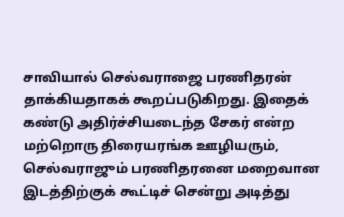சாவியால் செல்வராஜை பரணிதரன் தாக்கியதாகக் கூறப்படுகிறது. இதைக் கண்டு அதிர்ச்சியடைந்த சேகர் என்ற மற்றொரு திரையரங்க ஊழியரும், செல்வராஜும் பரணிதரனை மறைவான இடத்திற்குக் கூட்டிச் சென்று அடித்து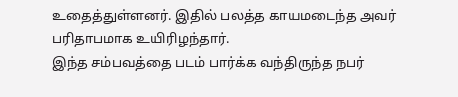உதைத்துள்ளனர். இதில் பலத்த காயமடைந்த அவர் பரிதாபமாக உயிரிழந்தார்.
இந்த சம்பவத்தை படம் பார்க்க வந்திருந்த நபர்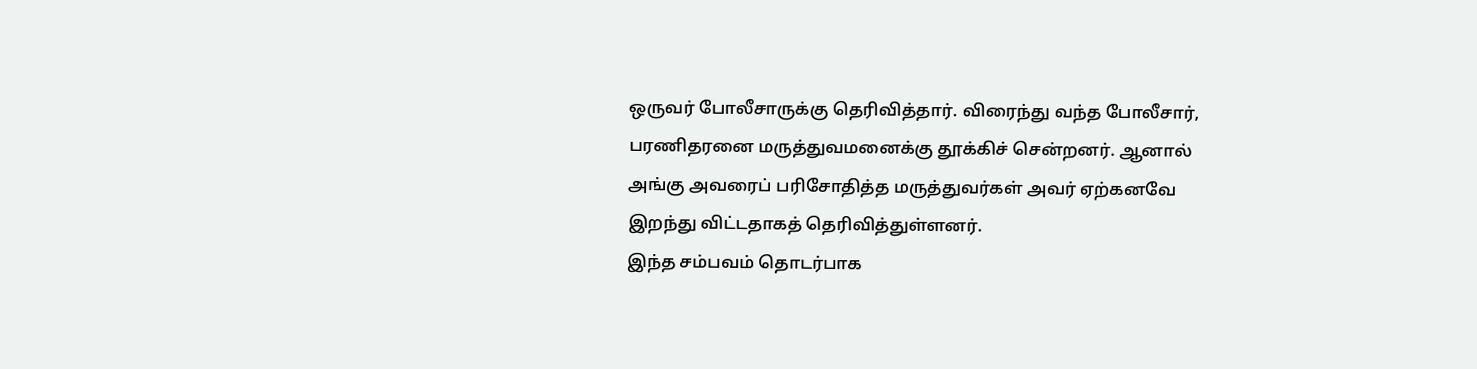ஒருவர் போலீசாருக்கு தெரிவித்தார். விரைந்து வந்த போலீசார், பரணிதரனை மருத்துவமனைக்கு தூக்கிச் சென்றனர். ஆனால் அங்கு அவரைப் பரிசோதித்த மருத்துவர்கள் அவர் ஏற்கனவே இறந்து விட்டதாகத் தெரிவித்துள்ளனர்.
இந்த சம்பவம் தொடர்பாக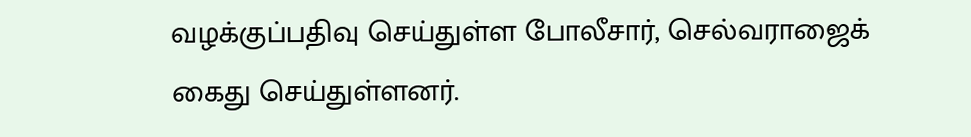வழக்குப்பதிவு செய்துள்ள போலீசார், செல்வராஜைக் கைது செய்துள்ளனர்.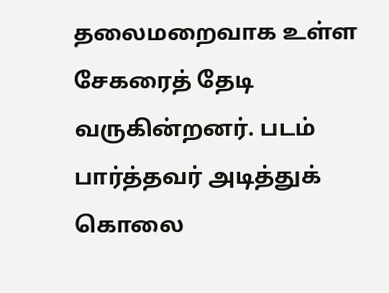தலைமறைவாக உள்ள சேகரைத் தேடி வருகின்றனர். படம் பார்த்தவர் அடித்துக் கொலை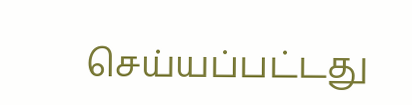செய்யப்பட்டது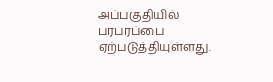அப்பகுதியில் பரபரப்பை ஏற்படுத்தியுள்ளது.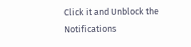Click it and Unblock the Notifications